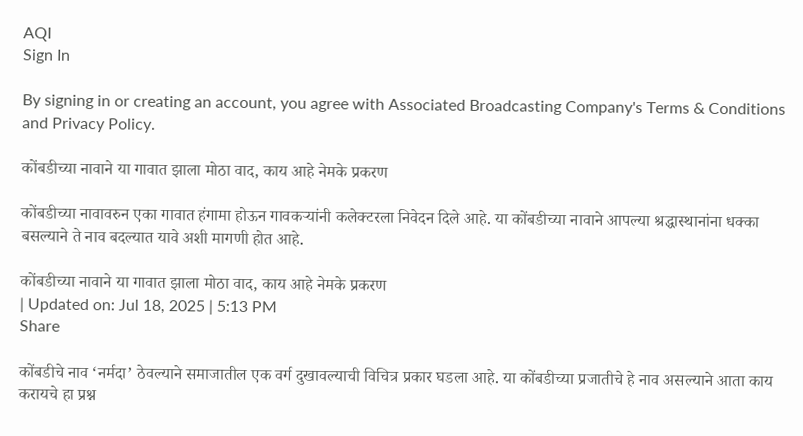AQI
Sign In

By signing in or creating an account, you agree with Associated Broadcasting Company's Terms & Conditions and Privacy Policy.

कोंबडीच्या नावाने या गावात झाला मोठा वाद, काय आहे नेमके प्रकरण

कोंबडीच्या नावावरुन एका गावात हंगामा होऊन गावकऱ्यांनी कलेक्टरला निवेदन दिले आहे. या कोंबडीच्या नावाने आपल्या श्रद्धास्थानांना धक्का बसल्याने ते नाव बदल्यात यावे अशी मागणी होत आहे.

कोंबडीच्या नावाने या गावात झाला मोठा वाद, काय आहे नेमके प्रकरण
| Updated on: Jul 18, 2025 | 5:13 PM
Share

कोंबडीचे नाव ‘नर्मदा’ ठेवल्याने समाजातील एक वर्ग दुखावल्याची विचित्र प्रकार घडला आहे. या कोंबडीच्या प्रजातीचे हे नाव असल्याने आता काय करायचे हा प्रश्न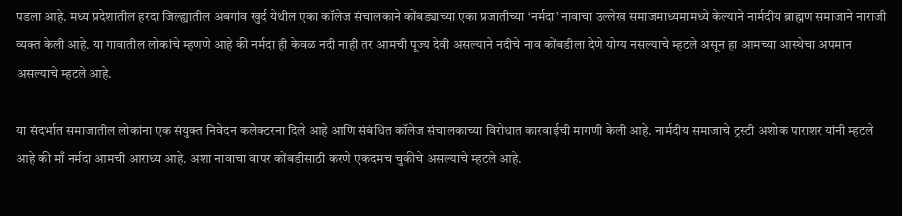पडला आहे. मध्य प्रदेशातील हरदा जिल्ह्यातील अबगांव खुर्द येथील एका कॉलेज संचालकाने कोंबड्याच्या एका प्रजातीच्या ‘नर्मदा’ नावाचा उल्लेख समाजमाध्यमामध्ये केल्याने नार्मदीय ब्राह्मण समाजाने नाराजी व्यक्त केली आहे. या गावातील लोकांचे म्हणणे आहे की नर्मदा ही केवळ नदी नाही तर आमची पूज्य देवी असल्याने नदीचे नाव कोंबडीला देणे योग्य नसल्याचे म्हटले असून हा आमच्या आस्थेचा अपमान असल्याचे म्हटले आहे.

या संदर्भात समाजातील लोकांना एक संयुक्त निवेदन कलेक्टरना दिले आहे आणि संबंधित कॉलेज संचालकाच्या विरोधात कारवाईची मागणी केली आहे. नार्मदीय समाजाचे ट्रस्टी अशोक पाराशर यांनी म्हटले आहे की माँ नर्मदा आमची आराध्य आहे. अशा नावाचा वापर कोंबडीसाठी करणे एकदमच चुकीचे असल्याचे म्हटले आहे.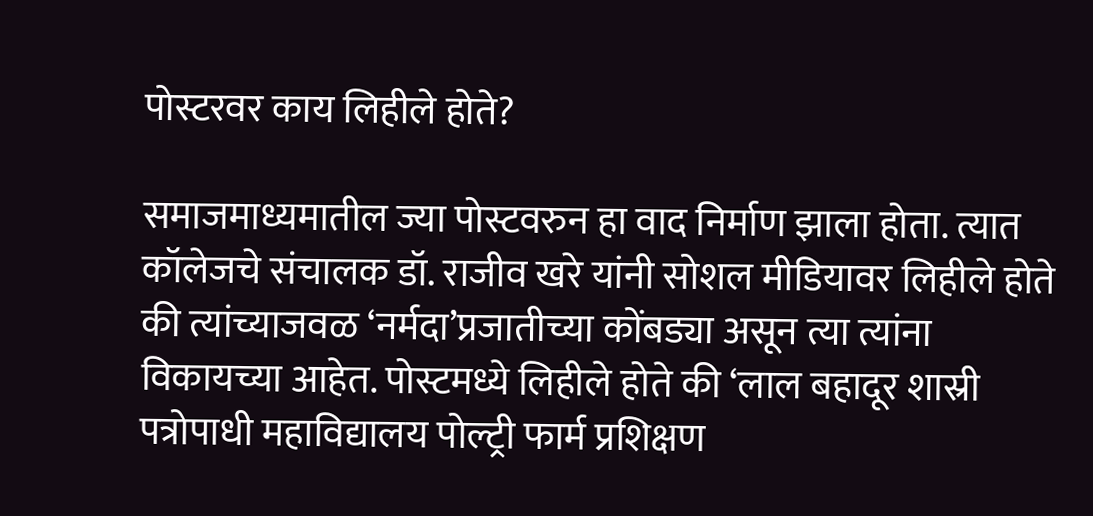पोस्टरवर काय लिहीले होते?

समाजमाध्यमातील ज्या पोस्टवरुन हा वाद निर्माण झाला होता. त्यात कॉलेजचे संचालक डॉ. राजीव खरे यांनी सोशल मीडियावर लिहीले होते की त्यांच्याजवळ ‘नर्मदा’प्रजातीच्या कोंबड्या असून त्या त्यांना विकायच्या आहेत. पोस्टमध्ये लिहीले होते की ‘लाल बहादूर शास्री पत्रोपाधी महाविद्यालय पोल्ट्री फार्म प्रशिक्षण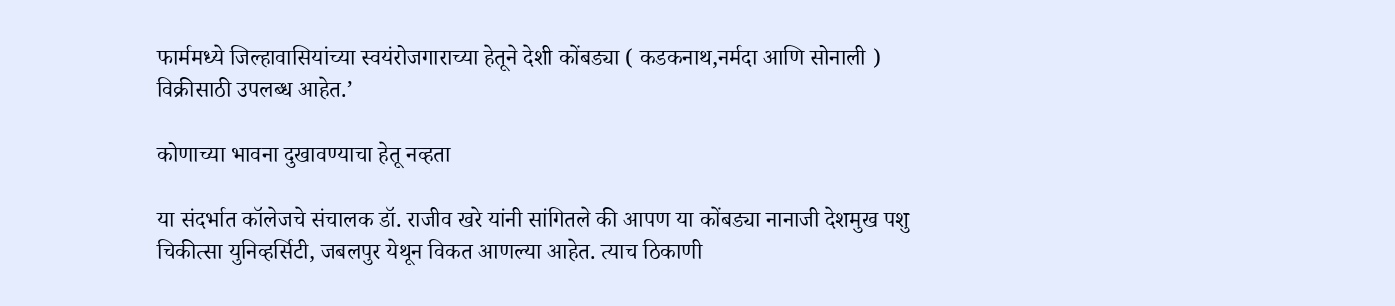फार्ममध्ये जिल्हावासियांच्या स्वयंरोजगाराच्या हेतूने देशी कोंबड्या ( कडकनाथ,नर्मदा आणि सोनाली ) विक्रीसाठी उपलब्ध आहेत.’

कोणाच्या भावना दुखावण्याचा हेतू नव्हता

या संदर्भात कॉलेजचे संचालक डॉ. राजीव खरे यांनी सांगितले की आपण या कोंबड्या नानाजी देशमुख पशु चिकीत्सा युनिव्हर्सिटी, जबलपुर येथून विकत आणल्या आहेत. त्याच ठिकाणी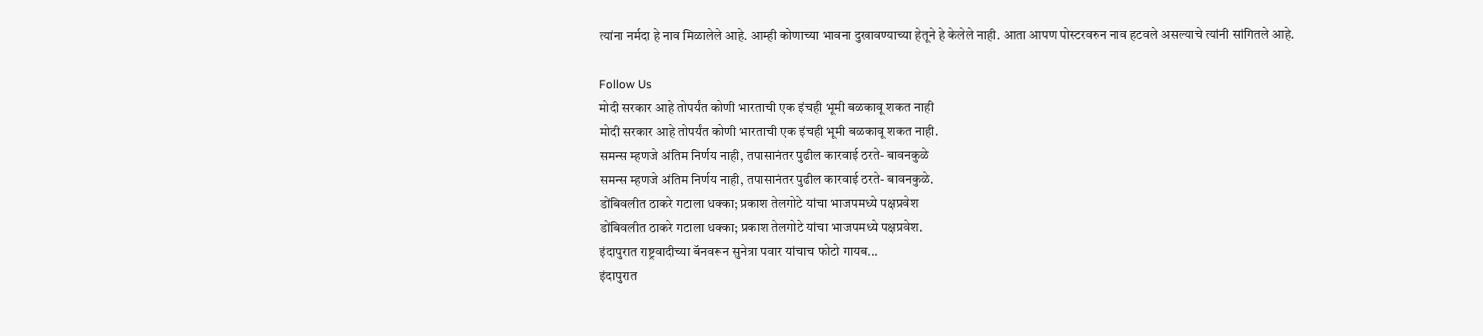त्यांना नर्मदा हे नाव मिळालेले आहे. आम्ही कोणाच्या भावना दुखावण्याच्या हेतूने हे केलेले नाही. आता आपण पोस्टरवरुन नाव हटवले असल्याचे त्यांनी सांगितले आहे.

Follow Us
मोदी सरकार आहे तोपर्यंत कोणी भारताची एक इंचही भूमी बळकावू शकत नाही
मोदी सरकार आहे तोपर्यंत कोणी भारताची एक इंचही भूमी बळकावू शकत नाही.
समन्स म्हणजे अंतिम निर्णय नाही, तपासानंतर पुढील कारवाई ठरते- बावनकुळे
समन्स म्हणजे अंतिम निर्णय नाही, तपासानंतर पुढील कारवाई ठरते- बावनकुळे.
डोंबिवलीत ठाकरे गटाला धक्का; प्रकाश तेलगोटे यांचा भाजपमध्ये पक्षप्रवेश
डोंबिवलीत ठाकरे गटाला धक्का; प्रकाश तेलगोटे यांचा भाजपमध्ये पक्षप्रवेश.
इंदापुरात राष्ट्रवादीच्या बॅनवरून सुनेत्रा पवार यांचाच फोटो गायब...
इंदापुरात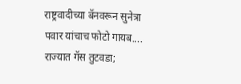राष्ट्रवादीच्या बॅनवरून सुनेत्रा पवार यांचाच फोटो गायब....
राज्यात गॅस तुटवडा;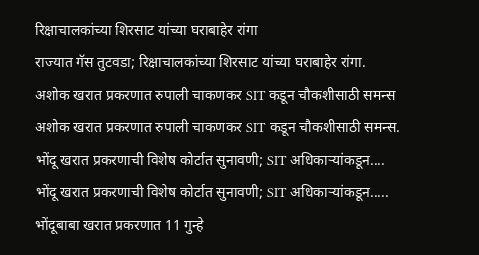रिक्षाचालकांच्या शिरसाट यांच्या घराबाहेर रांगा
राज्यात गॅस तुटवडा; रिक्षाचालकांच्या शिरसाट यांच्या घराबाहेर रांगा.
अशोक खरात प्रकरणात रुपाली चाकणकर SIT कडून चौकशीसाठी समन्स
अशोक खरात प्रकरणात रुपाली चाकणकर SIT कडून चौकशीसाठी समन्स.
भोंदू खरात प्रकरणाची विशेष कोर्टात सुनावणी; SIT अधिकाऱ्यांकडून....
भोंदू खरात प्रकरणाची विशेष कोर्टात सुनावणी; SIT अधिकाऱ्यांकडून.....
भोंदूबाबा खरात प्रकरणात 11 गुन्हे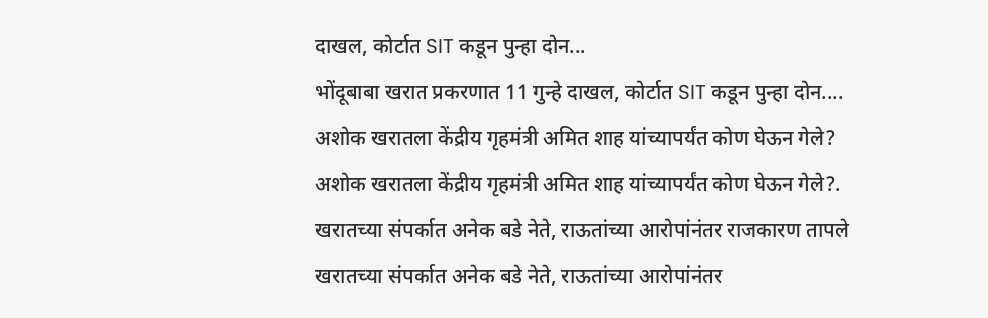दाखल, कोर्टात SIT कडून पुन्हा दोन...
भोंदूबाबा खरात प्रकरणात 11 गुन्हे दाखल, कोर्टात SIT कडून पुन्हा दोन....
अशोक खरातला केंद्रीय गृहमंत्री अमित शाह यांच्यापर्यंत कोण घेऊन गेले?
अशोक खरातला केंद्रीय गृहमंत्री अमित शाह यांच्यापर्यंत कोण घेऊन गेले?.
खरातच्या संपर्कात अनेक बडे नेते, राऊतांच्या आरोपांनंतर राजकारण तापले
खरातच्या संपर्कात अनेक बडे नेते, राऊतांच्या आरोपांनंतर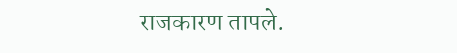राजकारण तापले.